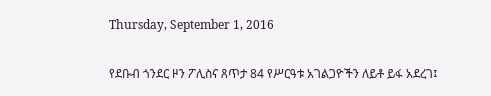Thursday, September 1, 2016

የደቡብ ጎንደር ዞን ፖሊስና ጸጥታ 84 የሥርዓቱ አገልጋዮችን ለይቶ ይፋ አደረገ፤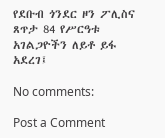የደቡብ ጎንደር ዞን ፖሊስና ጸጥታ 84 የሥርዓቱ አገልጋዮችን ለይቶ ይፋ አደረገ፤

No comments:

Post a Comment